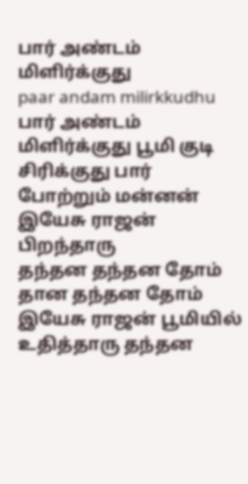பார் அண்டம் மிளிர்க்குது
paar andam milirkkudhu
பார் அண்டம் மிளிர்க்குது பூமி குடி சிரிக்குது பார் போற்றும் மன்னன் இயேசு ராஜன் பிறந்தாரு
தந்தன தந்தன தோம் தான தந்தன தோம் இயேசு ராஜன் பூமியில் உதித்தாரு தந்தன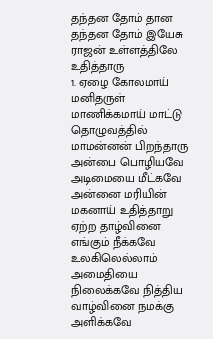தந்தன தோம் தான தந்தன தோம் இயேசு ராஜன் உள்ளத்திலே உதித்தாரு
1. ஏழை கோலமாய் மனிதருள் மாணிக்கமாய் மாட்டு தொழுவத்தில் மாமன்னன் பிறந்தாரு அன்பை பொழியவே அடிமையை மீட்கவே அன்னை மரியின் மகனாய் உதித்தாறு ஏற்ற தாழ்வினை எங்கும் நீக்கவே உலகிலெல்லாம் அமைதியை நிலைக்கவே நித்திய வாழ்வினை நமக்கு அளிக்கவே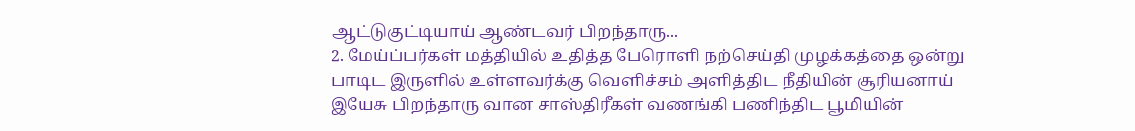ஆட்டுகுட்டியாய் ஆண்டவர் பிறந்தாரு...
2. மேய்ப்பர்கள் மத்தியில் உதித்த பேரொளி நற்செய்தி முழக்கத்தை ஒன்று பாடிட இருளில் உள்ளவர்க்கு வெளிச்சம் அளித்திட நீதியின் சூரியனாய் இயேசு பிறந்தாரு வான சாஸ்திரீகள் வணங்கி பணிந்திட பூமியின்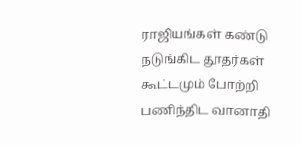ராஜியங்கள் கண்டு நடுங்கிட தூதர்கள் கூட்டமும் போற்றி பணிந்திட வானாதி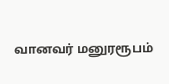வானவர் மனுரரூபம்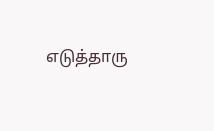எடுத்தாரு